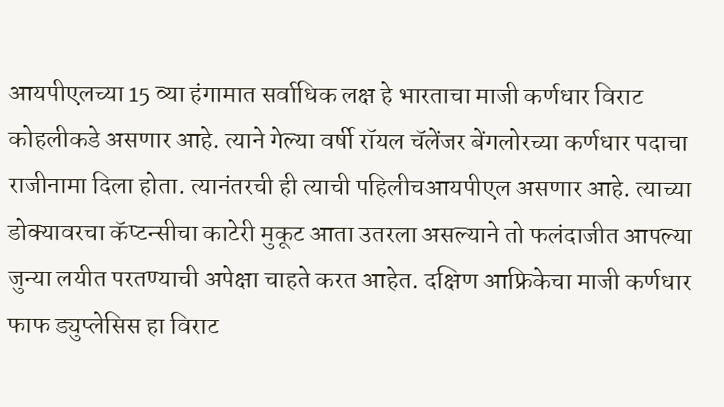आयपीएलच्या 15 व्या हंगामात सर्वाधिक लक्ष हे भारताचा माजी कर्णधार विराट कोहलीकडे असणार आहे. त्याने गेल्या वर्षी रॉयल चॅलेंजर बेंगलोरच्या कर्णधार पदाचा राजीनामा दिला होता. त्यानंतरची ही त्याची पहिलीचआयपीएल असणार आहे. त्याच्या डोक्यावरचा कॅप्टन्सीचा काटेरी मुकूट आता उतरला असल्याने तो फलंदाजीत आपल्या जुन्या लयीत परतण्याची अपेक्षा चाहते करत आहेत. दक्षिण आफ्रिकेचा माजी कर्णधार फाफ ड्युप्लेसिस हा विराट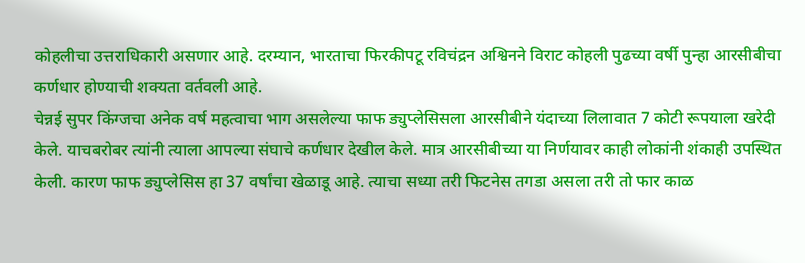कोहलीचा उत्तराधिकारी असणार आहे. दरम्यान, भारताचा फिरकीपटू रविचंद्रन अश्विनने विराट कोहली पुढच्या वर्षी पुन्हा आरसीबीचा कर्णधार होण्याची शक्यता वर्तवली आहे.
चेन्नई सुपर किंग्जचा अनेक वर्ष महत्वाचा भाग असलेल्या फाफ ड्युप्लेसिसला आरसीबीने यंदाच्या लिलावात 7 कोटी रूपयाला खरेदी केले. याचबरोबर त्यांनी त्याला आपल्या संघाचे कर्णधार देखील केले. मात्र आरसीबीच्या या निर्णयावर काही लोकांनी शंकाही उपस्थित केली. कारण फाफ ड्युप्लेसिस हा 37 वर्षांचा खेळाडू आहे. त्याचा सध्या तरी फिटनेस तगडा असला तरी तो फार काळ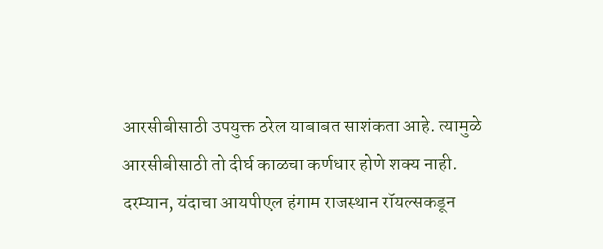आरसीबीसाठी उपयुक्त ठरेल याबाबत साशंकता आहे. त्यामुळे आरसीबीसाठी तो दीर्घ काळचा कर्णधार होणे शक्य नाही.
दरम्यान, यंदाचा आयपीएल हंगाम राजस्थान रॉयल्सकडून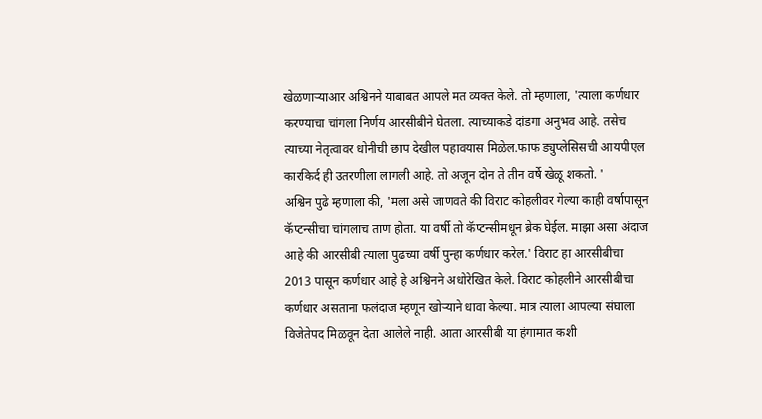खेळणाऱ्याआर अश्विनने याबाबत आपले मत व्यक्त केले. तो म्हणाला, 'त्याला कर्णधार करण्याचा चांगला निर्णय आरसीबीने घेतला. त्याच्याकडे दांडगा अनुभव आहे. तसेच त्याच्या नेतृत्वावर धोनीची छाप देखील पहावयास मिळेल.फाफ ड्युप्लेसिसची आयपीएल कारकिर्द ही उतरणीला लागली आहे. तो अजून दोन ते तीन वर्षे खेळू शकतो. '
अश्विन पुढे म्हणाला की, 'मला असे जाणवते की विराट कोहलीवर गेल्या काही वर्षापासून कॅप्टन्सीचा चांगलाच ताण होता. या वर्षी तो कॅप्टन्सीमधून ब्रेक घेईल. माझा असा अंदाज आहे की आरसीबी त्याला पुढच्या वर्षी पुन्हा कर्णधार करेल.' विराट हा आरसीबीचा 2013 पासून कर्णधार आहे हे अश्विनने अधोरेखित केले. विराट कोहलीने आरसीबीचा कर्णधार असताना फलंदाज म्हणून खोऱ्याने धावा केल्या. मात्र त्याला आपल्या संघाला विजेतेपद मिळवून देता आलेले नाही. आता आरसीबी या हंगामात कशी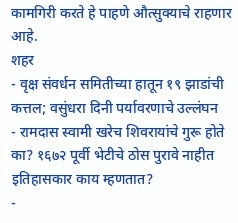कामगिरी करते हे पाहणे औत्सुक्याचे राहणार आहे.
शहर
- वृक्ष संवर्धन समितीच्या हातून १९ झाडांची कत्तल; वसुंधरा दिनी पर्यावरणाचे उल्लंघन
- रामदास स्वामी खरेच शिवरायांचे गुरू होते का? १६७२ पूर्वी भेटीचे ठोस पुरावे नाहीत इतिहासकार काय म्हणतात?
-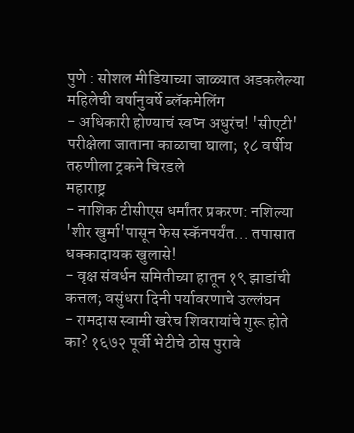पुणे : सोशल मीडियाच्या जाळ्यात अडकलेल्या महिलेची वर्षानुवर्षे ब्लॅकमेलिंग
- अधिकारी होण्याचं स्वप्न अधुरंच! 'सीएटी' परीक्षेला जाताना काळाचा घाला; १८ वर्षीय तरुणीला ट्रकने चिरडले
महाराष्ट्र
- नाशिक टीसीएस धर्मांतर प्रकरण: नशिल्या 'शीर खुर्मा'पासून फेस स्कॅनपर्यंत... तपासात धक्कादायक खुलासे!
- वृक्ष संवर्धन समितीच्या हातून १९ झाडांची कत्तल; वसुंधरा दिनी पर्यावरणाचे उल्लंघन
- रामदास स्वामी खरेच शिवरायांचे गुरू होते का? १६७२ पूर्वी भेटीचे ठोस पुरावे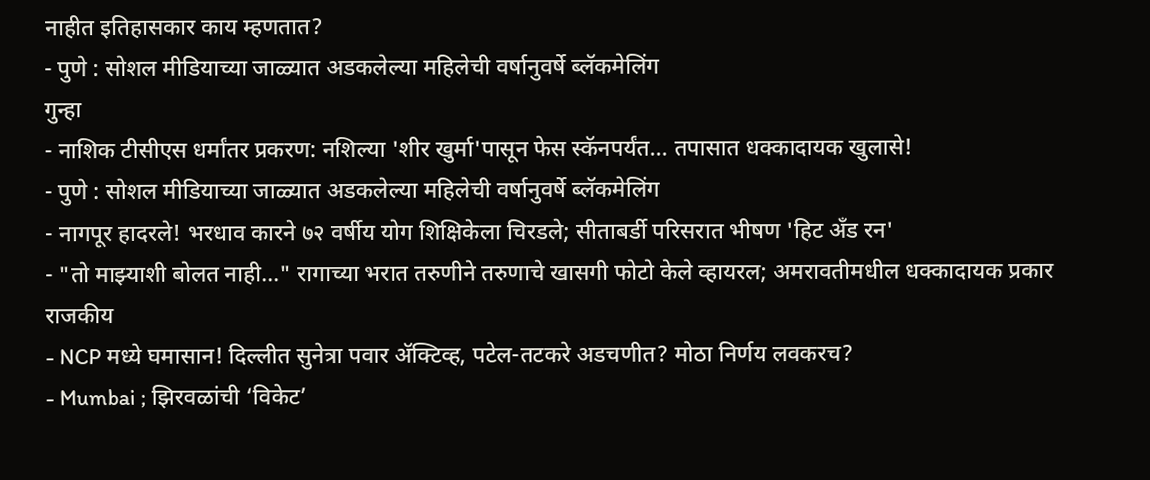नाहीत इतिहासकार काय म्हणतात?
- पुणे : सोशल मीडियाच्या जाळ्यात अडकलेल्या महिलेची वर्षानुवर्षे ब्लॅकमेलिंग
गुन्हा
- नाशिक टीसीएस धर्मांतर प्रकरण: नशिल्या 'शीर खुर्मा'पासून फेस स्कॅनपर्यंत... तपासात धक्कादायक खुलासे!
- पुणे : सोशल मीडियाच्या जाळ्यात अडकलेल्या महिलेची वर्षानुवर्षे ब्लॅकमेलिंग
- नागपूर हादरले! भरधाव कारने ७२ वर्षीय योग शिक्षिकेला चिरडले; सीताबर्डी परिसरात भीषण 'हिट अँड रन'
- "तो माझ्याशी बोलत नाही..." रागाच्या भरात तरुणीने तरुणाचे खासगी फोटो केले व्हायरल; अमरावतीमधील धक्कादायक प्रकार
राजकीय
- NCP मध्ये घमासान! दिल्लीत सुनेत्रा पवार ॲक्टिव्ह, पटेल-तटकरे अडचणीत? मोठा निर्णय लवकरच?
- Mumbai ; झिरवळांची ‘विकेट’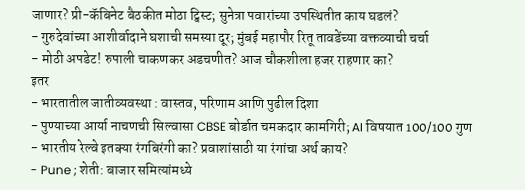जाणार? प्री-कॅबिनेट बैठकीत मोठा ट्विस्ट; सुनेत्रा पवारांच्या उपस्थितीत काय घडलं?
- गुरुदेवांच्या आशीर्वादाने घशाची समस्या दूर; मुंबई महापौर रितू तावडेंच्या वक्तव्याची चर्चा
- मोठी अपडेट! रुपाली चाकणकर अडचणीत? आज चौकशीला हजर राहणार का?
इतर
- भारतातील जातीव्यवस्था : वास्तव, परिणाम आणि पुढील दिशा
- पुण्याच्या आर्या नाचणची सिल्वासा CBSE बोर्डात चमकदार कामगिरी; AI विषयात 100/100 गुण
- भारतीय रेल्वे इतक्या रंगबिरंगी का? प्रवाशांसाठी या रंगांचा अर्थ काय?
- Pune ; शेती: बाजार समित्यांमध्ये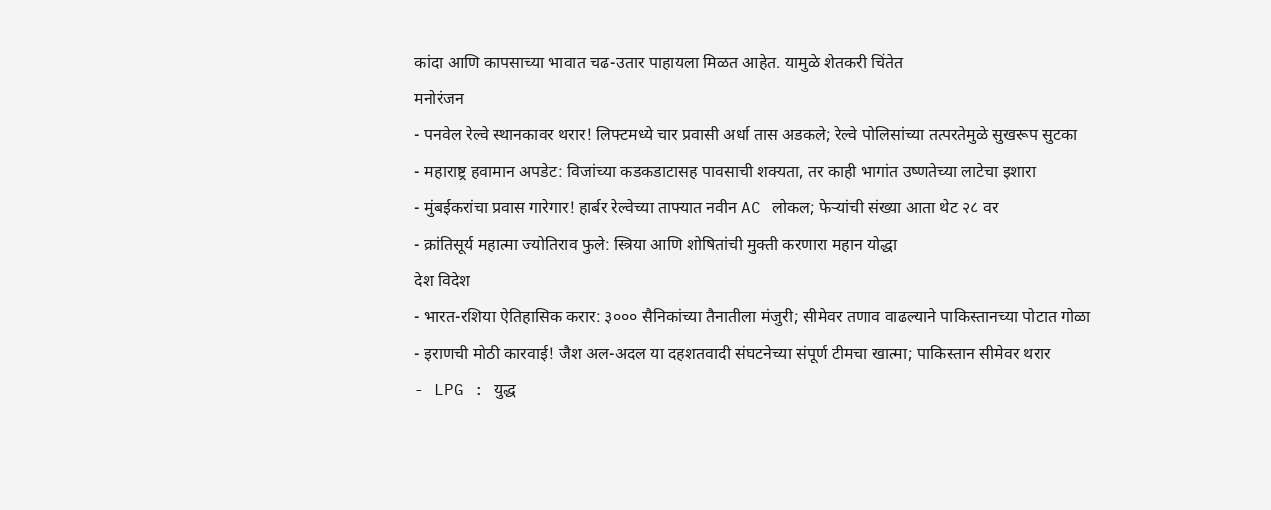कांदा आणि कापसाच्या भावात चढ-उतार पाहायला मिळत आहेत. यामुळे शेतकरी चिंतेत
मनोरंजन
- पनवेल रेल्वे स्थानकावर थरार! लिफ्टमध्ये चार प्रवासी अर्धा तास अडकले; रेल्वे पोलिसांच्या तत्परतेमुळे सुखरूप सुटका
- महाराष्ट्र हवामान अपडेट: विजांच्या कडकडाटासह पावसाची शक्यता, तर काही भागांत उष्णतेच्या लाटेचा इशारा
- मुंबईकरांचा प्रवास गारेगार! हार्बर रेल्वेच्या ताफ्यात नवीन AC लोकल; फेऱ्यांची संख्या आता थेट २८ वर
- क्रांतिसूर्य महात्मा ज्योतिराव फुले: स्त्रिया आणि शोषितांची मुक्ती करणारा महान योद्धा
देश विदेश
- भारत-रशिया ऐतिहासिक करार: ३००० सैनिकांच्या तैनातीला मंजुरी; सीमेवर तणाव वाढल्याने पाकिस्तानच्या पोटात गोळा
- इराणची मोठी कारवाई! जैश अल-अदल या दहशतवादी संघटनेच्या संपूर्ण टीमचा खात्मा; पाकिस्तान सीमेवर थरार
- LPG : युद्ध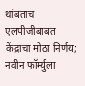थांबताच एलपीजीबाबत केंद्राचा मोठा निर्णय; नवीन फॉर्म्युला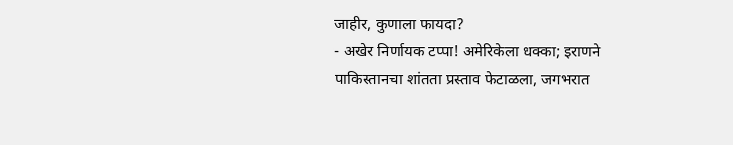जाहीर, कुणाला फायदा?
- अखेर निर्णायक टप्पा! अमेरिकेला धक्का; इराणने पाकिस्तानचा शांतता प्रस्ताव फेटाळला, जगभरात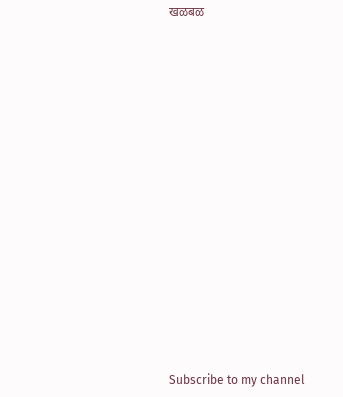खळबळ






















Subscribe to my channel